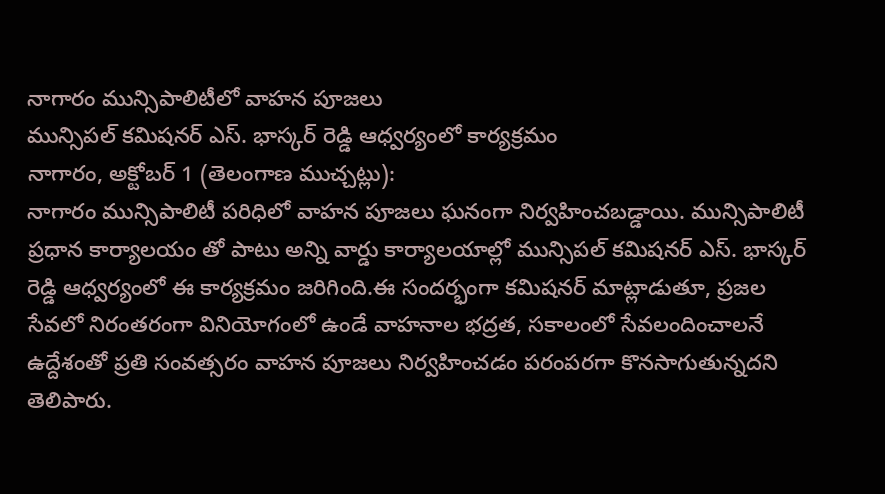నాగారం మున్సిపాలిటీలో వాహన పూజలు
మున్సిపల్ కమిషనర్ ఎస్. భాస్కర్ రెడ్డి ఆధ్వర్యంలో కార్యక్రమం
నాగారం, అక్టోబర్ 1 (తెలంగాణ ముచ్చట్లు):
నాగారం మున్సిపాలిటీ పరిధిలో వాహన పూజలు ఘనంగా నిర్వహించబడ్డాయి. మున్సిపాలిటీ ప్రధాన కార్యాలయం తో పాటు అన్ని వార్డు కార్యాలయాల్లో మున్సిపల్ కమిషనర్ ఎస్. భాస్కర్ రెడ్డి ఆధ్వర్యంలో ఈ కార్యక్రమం జరిగింది.ఈ సందర్భంగా కమిషనర్ మాట్లాడుతూ, ప్రజల సేవలో నిరంతరంగా వినియోగంలో ఉండే వాహనాల భద్రత, సకాలంలో సేవలందించాలనే ఉద్దేశంతో ప్రతి సంవత్సరం వాహన పూజలు నిర్వహించడం పరంపరగా కొనసాగుతున్నదని తెలిపారు.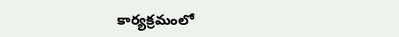కార్యక్రమంలో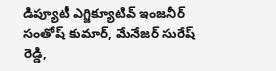డిప్యూటీ ఎగ్జిక్యూటివ్ ఇంజనీర్ సంతోష్ కుమార్, మేనేజర్ సురేష్ రెడ్డి,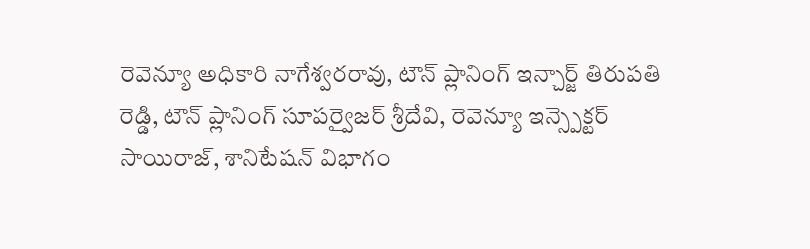రెవెన్యూ అధికారి నాగేశ్వరరావు, టౌన్ ప్లానింగ్ ఇన్చార్జ్ తిరుపతి రెడ్డి, టౌన్ ప్లానింగ్ సూపర్వైజర్ శ్రీదేవి, రెవెన్యూ ఇన్స్పెక్టర్ సాయిరాజ్, శానిటేషన్ విభాగం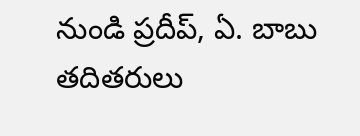నుండి ప్రదీప్, ఏ. బాబు తదితరులు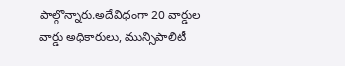పాల్గొన్నారు.అదేవిధంగా 20 వార్డుల వార్డు అధికారులు, మున్సిపాలిటీ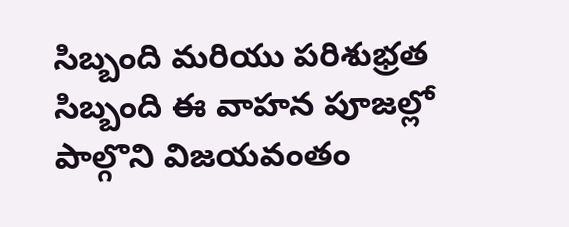సిబ్బంది మరియు పరిశుభ్రత సిబ్బంది ఈ వాహన పూజల్లో పాల్గొని విజయవంతం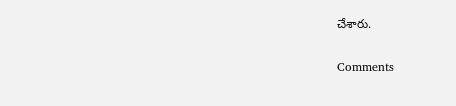చేశారు.


Comments